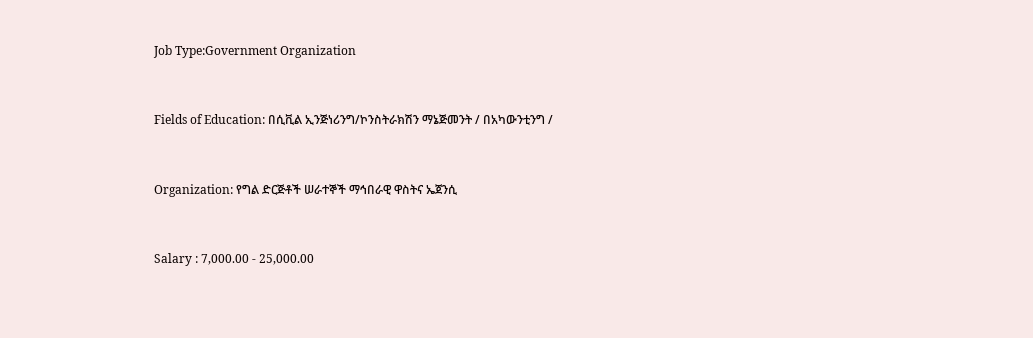Job Type:Government Organization



Fields of Education: በሲቪል ኢንጅነሪንግ/ኮንስትራክሽን ማኔጅመንት / በአካውንቲንግ /



Organization: የግል ድርጅቶች ሠራተኞች ማኅበራዊ ዋስትና ኤጀንሲ



Salary : 7,000.00 - 25,000.00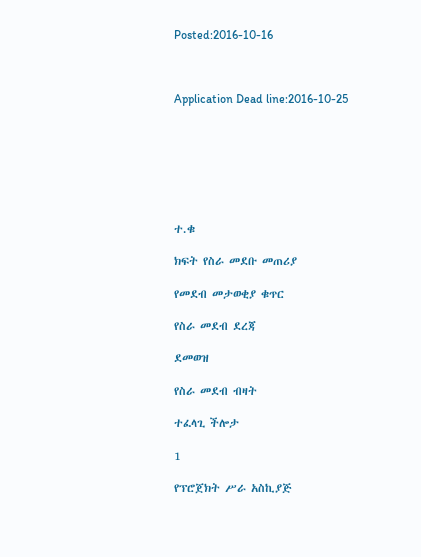Posted:2016-10-16



Application Dead line:2016-10-25







ተ.ቁ

ክፍት የስራ መደቡ መጠሪያ

የመደብ መታወቂያ ቁጥር

የስራ መደብ ደረጃ

ደመወዝ

የስራ መደብ ብዛት

ተፈላጊ ችሎታ

1

የፕሮጀክት ሥራ አስኪያጅ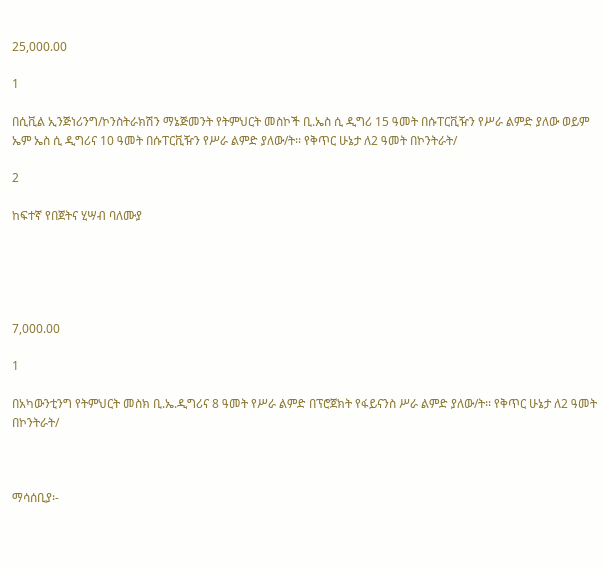25,000.00

1

በሲቪል ኢንጅነሪንግ/ኮንስትራክሽን ማኔጅመንት የትምህርት መስኮች ቢ.ኤስ ሲ ዲግሪ 15 ዓመት በሱፐርቪዥን የሥራ ልምድ ያለው ወይም ኤም ኤስ ሲ ዲግሪና 10 ዓመት በሱፐርቪዥን የሥራ ልምድ ያለው/ት፡፡ የቅጥር ሁኔታ ለ2 ዓመት በኮንትራት/

2

ከፍተኛ የበጀትና ሂሣብ ባለሙያ





7,000.00

1

በአካውንቲንግ የትምህርት መስክ ቢ.ኤ.ዲግሪና 8 ዓመት የሥራ ልምድ በፕሮጀክት የፋይናንስ ሥራ ልምድ ያለው/ት፡፡ የቅጥር ሁኔታ ለ2 ዓመት በኮንትራት/



ማሳሰቢያ፡-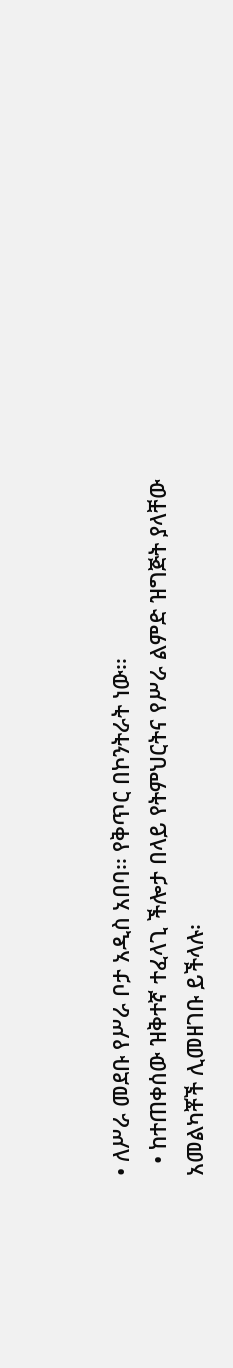• ለሥራ መደቡ የሥራ ቦታ አዲስ አበባ፡፡ የቅጥር በኮንትራት ነው፡፡
  • ከተጠቀሰው ዝቅተኛ ተፈላጊ ችሎታ በላይ የትምህርትና የሥራ ልምድ ዝግጅት ያላቸው አመልካቾች ሊመዘገቡ ይችላሉ፡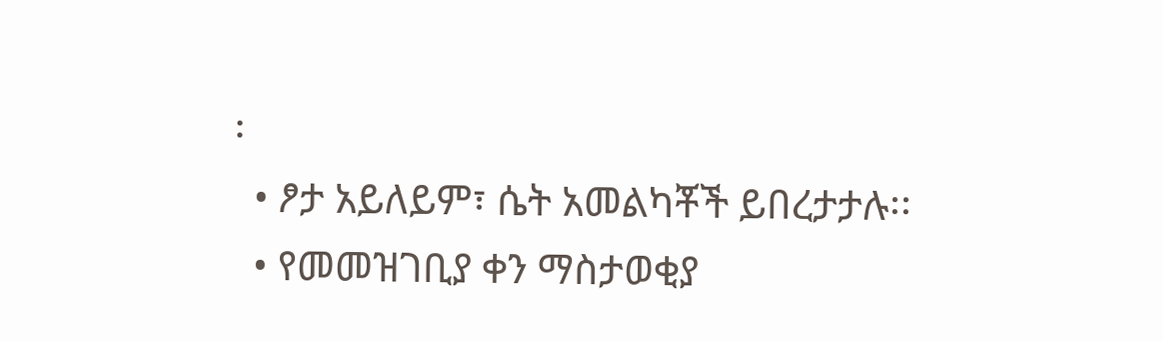፡
  • ፆታ አይለይም፣ ሴት አመልካቾች ይበረታታሉ፡፡
  • የመመዝገቢያ ቀን ማስታወቂያ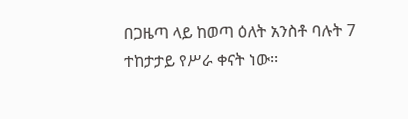በጋዜጣ ላይ ከወጣ ዕለት አንስቶ ባሉት 7 ተከታታይ የሥራ ቀናት ነው፡፡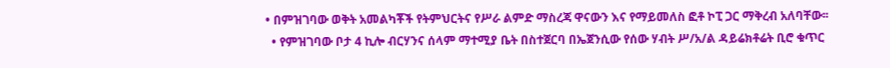• በምዝገባው ወቅት አመልካቾች የትምህርትና የሥራ ልምድ ማስረጃ ዋናውን እና የማይመለስ ፎቶ ኮፒ ጋር ማቅረብ አለባቸው፡፡
  • የምዝገባው ቦታ 4 ኪሎ ብርሃንና ሰላም ማተሚያ ቤት በስተጀርባ በኤጀንሲው የሰው ሃብት ሥ/አ/ል ዳይሬክቶሬት ቢሮ ቁጥር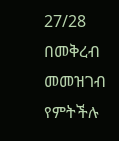27/28 በመቅረብ መመዝገብ የምትችሉ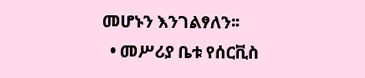መሆኑን እንገልፃለን፡፡
  • መሥሪያ ቤቱ የሰርቪስ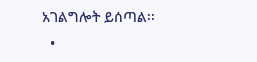አገልግሎት ይሰጣል፡፡
  •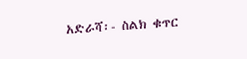አድራሻ፡- ስልክ ቁጥር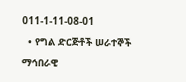011-1-11-08-01
  • የግል ድርጅቶች ሠራተኞች ማኅበራዊ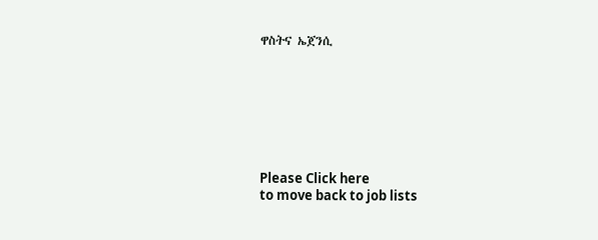ዋስትና ኤጀንሲ







Please Click here
to move back to job lists